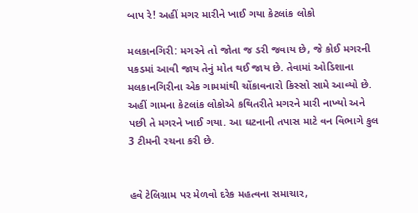બાપ રે! અહીં મગર મારીને ખાઈ ગયા કેટલાંક લોકો

મલકાનગિરી: મગરને તો જોતા જ ડરી જવાય છે, જે કોઈ મગરની પકડમાં આવી જાય તેનું મોત થઈ જાય છે. તેવામાં ઓડિશાના મલકાનગિરીના એક ગામમાંથી ચોંકાવનારો કિસ્સો સામે આવ્યો છે. અહીં ગામના કેટલાંક લોકોએ કથિતરીતે મગરને મારી નાખ્યો અને પછી તે મગરને ખાઈ ગયા. આ ઘટનાની તપાસ માટે વન વિભાગે કુલ 3 ટીમની રચના કરી છે.


હવે ટેલિગ્રામ પર મેળવો દરેક મહત્વના સમાચાર,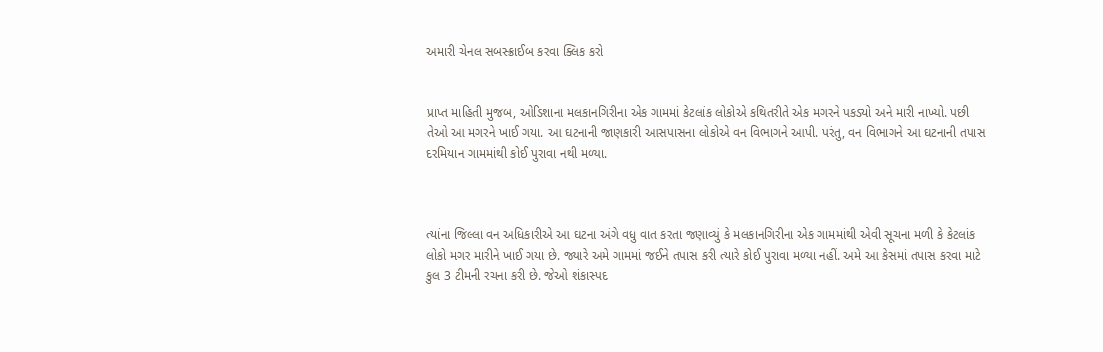અમારી ચેનલ સબસ્ક્રાઈબ કરવા ક્લિક કરો


પ્રાપ્ત માહિતી મુજબ, ઓડિશાના મલકાનગિરીના એક ગામમાં કેટલાંક લોકોએ કથિતરીતે એક મગરને પકડ્યો અને મારી નાખ્યો. પછી તેઓ આ મગરને ખાઈ ગયા. આ ઘટનાની જાણકારી આસપાસના લોકોએ વન વિભાગને આપી. પરંતુ, વન વિભાગને આ ઘટનાની તપાસ દરમિયાન ગામમાંથી કોઈ પુરાવા નથી મળ્યા.



ત્યાંના જિલ્લા વન અધિકારીએ આ ઘટના અંગે વધુ વાત કરતા જણાવ્યું કે મલકાનગિરીના એક ગામમાંથી એવી સૂચના મળી કે કેટલાંક લોકો મગર મારીને ખાઈ ગયા છે. જ્યારે અમે ગામમાં જઈને તપાસ કરી ત્યારે કોઈ પુરાવા મળ્યા નહીં. અમે આ કેસમાં તપાસ કરવા માટે કુલ 3 ટીમની રચના કરી છે. જેઓ શંકાસ્પદ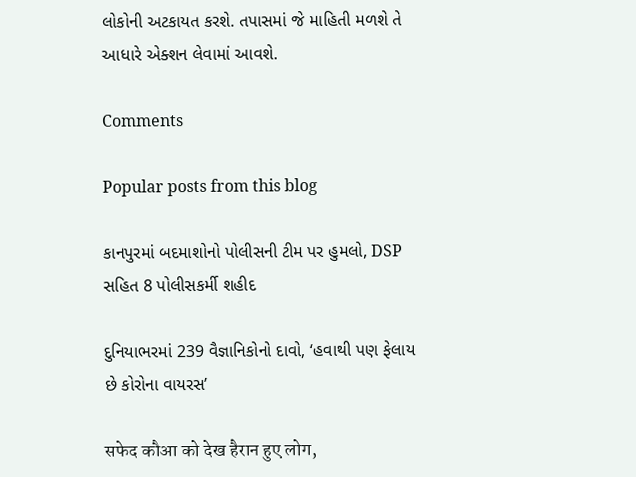લોકોની અટકાયત કરશે. તપાસમાં જે માહિતી મળશે તે આધારે એક્શન લેવામાં આવશે.

Comments

Popular posts from this blog

કાનપુરમાં બદમાશોનો પોલીસની ટીમ પર હુમલો, DSP સહિત 8 પોલીસકર્મી શહીદ

દુનિયાભરમાં 239 વૈજ્ઞાનિકોનો દાવો, ‘હવાથી પણ ફેલાય છે કોરોના વાયરસ’

सफेद कौआ को देख हैरान हुए लोग,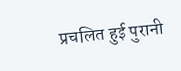प्रचलित हुई पुरानी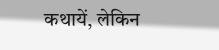कथायें, लेकिन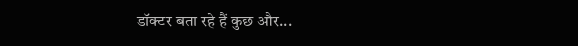डॉक्टर बता रहे हैं कुछ और...